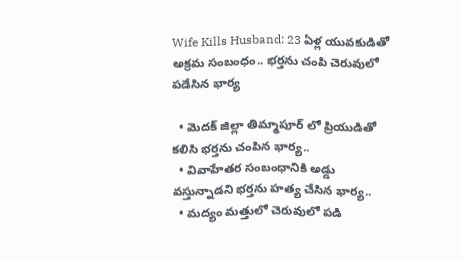Wife Kills Husband: 23 ఏళ్ల యువకుడితో అక్రమ సంబంధం.. భర్తను చంపి చెరువులో పడేసిన భార్య

  • మెదక్ జిల్లా తిమ్మాపూర్ లో ప్రియుడితో కలిసి భర్తను చంపిన భార్య..
  • వివాహేతర సంబంధానికి అడ్డు వస్తున్నాడని భర్తను హత్య చేసిన భార్య..
  • మద్యం మత్తులో చెరువులో పడి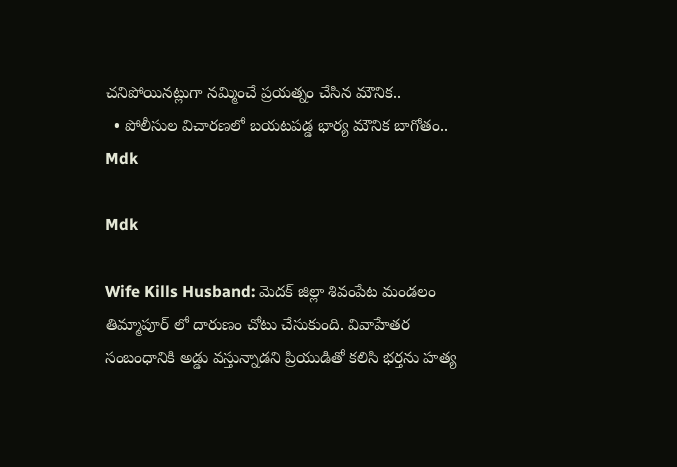చనిపోయినట్లుగా నమ్మించే ప్రయత్నం చేసిన మౌనిక..
  • పోలీసుల విచారణలో బయటపడ్డ భార్య మౌనిక బాగోతం..
Mdk

Mdk

Wife Kills Husband: మెదక్ జిల్లా శివంపేట మండలం తిమ్మాపూర్ లో దారుణం చోటు చేసుకుంది. వివాహేతర సంబంధానికి అడ్డు వస్తున్నాడని ప్రియుడితో కలిసి భర్తను హత్య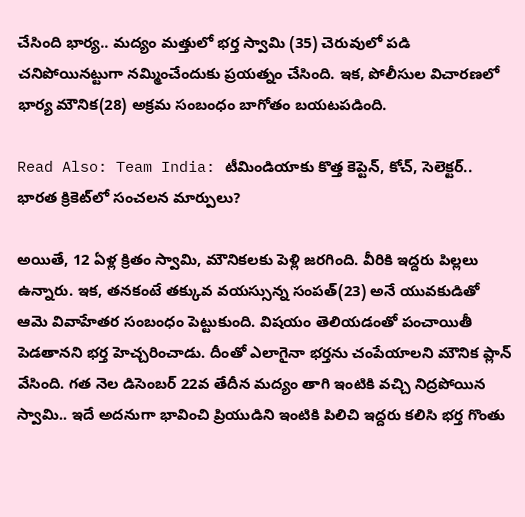చేసింది భార్య.. మద్యం మత్తులో భర్త స్వామి (35) చెరువులో పడి చనిపోయినట్టుగా నమ్మించేందుకు ప్రయత్నం చేసింది. ఇక, పోలీసుల విచారణలో భార్య మౌనిక(28) అక్రమ సంబంధం బాగోతం బయటపడింది.

Read Also: Team India: టీమిండియాకు కొత్త కెప్టెన్, కోచ్, సెలెక్టర్.. భారత క్రికెట్‌లో సంచలన మార్పులు?

అయితే, 12 ఏళ్ల క్రితం స్వామి, మౌనికలకు పెళ్లి జరగింది. వీరికి ఇద్దరు పిల్లలు ఉన్నారు. ఇక, తనకంటే తక్కువ వయస్సున్న సంపత్(23) అనే యువకుడితో ఆమె వివాహేతర సంబంధం పెట్టుకుంది. విషయం తెలియడంతో పంచాయితీ పెడతానని భర్త హెచ్చరించాడు. దీంతో ఎలాగైనా భర్తను చంపేయాలని మౌనిక ప్లాన్ వేసింది. గత నెల డిసెంబర్ 22వ తేదీన మద్యం తాగి ఇంటికి వచ్చి నిద్రపోయిన స్వామి.. ఇదే అదనుగా భావించి ప్రియుడిని ఇంటికి పిలిచి ఇద్దరు కలిసి భర్త గొంతు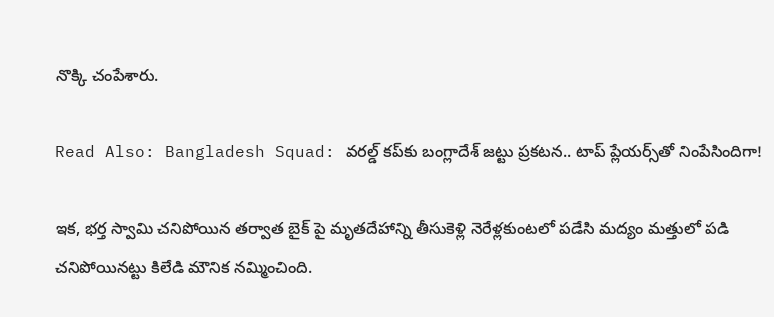నొక్కి చంపేశారు.

Read Also: Bangladesh Squad: వరల్డ్ కప్‌కు బంగ్లాదేశ్ జట్టు ప్రకటన.. టాప్ ప్లేయర్స్‌తో నింపేసిందిగా!

ఇక, భర్త స్వామి చనిపోయిన తర్వాత బైక్ పై మృతదేహాన్ని తీసుకెళ్లి నెరేళ్లకుంటలో పడేసి మద్యం మత్తులో పడి చనిపోయినట్టు కిలేడి మౌనిక నమ్మించింది.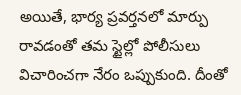అయితే, భార్య ప్రవర్తనలో మార్పు రావడంతో తమ స్టైల్లో పోలీసులు విచారించగా నేరం ఒప్పుకుంది. దీంతో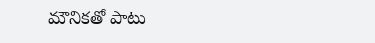మౌనికతో పాటు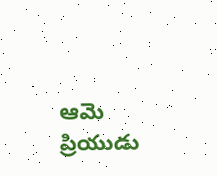ఆమె ప్రియుడు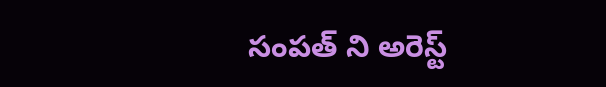సంపత్ ని అరెస్ట్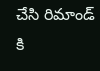చేసి రిమాండ్ కి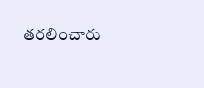తరలించారు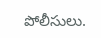పోలీసులు.